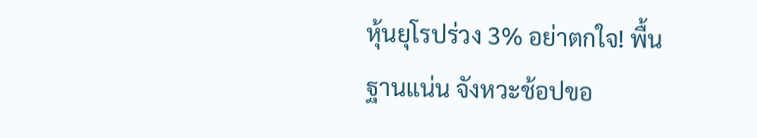หุ้นยุโรปร่วง 3% อย่าตกใจ! พื้นฐานแน่น จังหวะช้อปขอ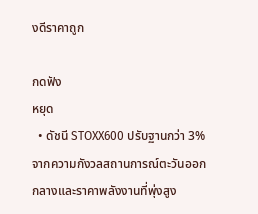งดีราคาถูก

กดฟัง
หยุด
  • ดัชนี STOXX600 ปรับฐานกว่า 3% จากความกังวลสถานการณ์ตะวันออกกลางและราคาพลังงานที่พุ่งสูง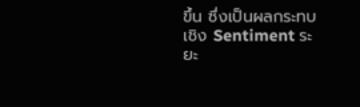ขึ้น ซึ่งเป็นผลกระทบเชิง Sentiment ระยะ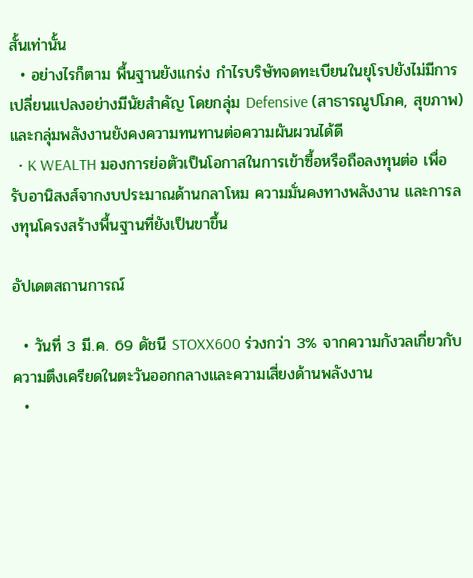สั้นเท่านั้น
  • อย่างไรก็ตาม พื้นฐานยังแกร่ง กำไรบริษัทจดทะเบียนในยุโรปยังไม่มีการเปลี่ยนแปลงอย่างมีนัยสำคัญ โดยกลุ่ม Defensive (สาธารณูปโภค, สุขภาพ) และกลุ่มพลังงานยังคงความทนทานต่อความผันผวนได้ดี
  • K WEALTH มองการย่อตัวเป็นโอกาสในการเข้าซื้อหรือถือลงทุนต่อ เพื่อรับอานิสงส์จากงบประมาณด้านกลาโหม ความมั่นคงทางพลังงาน และการลงทุนโครงสร้างพื้นฐานที่ยังเป็นขาขึ้น

อัปเดตสถานการณ์

  • วันที่ 3 มี.ค. 69 ดัชนี STOXX600 ร่วงกว่า 3% จากความกังวลเกี่ยวกับความตึงเครียดในตะวันออกกลางและความเสี่ยงด้านพลังงาน
  •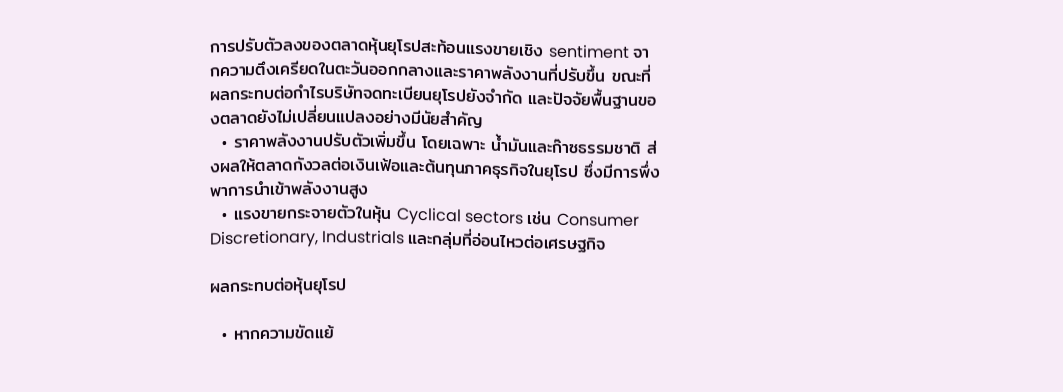การปรับตัวลงของตลาดหุ้นยุโรปสะท้อนแรงขายเชิง sentiment จากความตึงเครียดในตะวันออกกลางและราคาพลังงานที่ปรับขึ้น ขณะที่ผลกระทบต่อกำไรบริษัทจดทะเบียนยุโรปยังจำกัด และปัจจัยพื้นฐานของตลาดยังไม่เปลี่ยนแปลงอย่างมีนัยสำคัญ
  • ราคาพลังงานปรับตัวเพิ่มขึ้น โดยเฉพาะ น้ำมันและก๊าซธรรมชาติ ส่งผลให้ตลาดกังวลต่อเงินเฟ้อและต้นทุนภาคธุรกิจในยุโรป ซึ่งมีการพึ่งพาการนำเข้าพลังงานสูง
  • แรงขายกระจายตัวในหุ้น Cyclical sectors เช่น Consumer Discretionary, Industrials และกลุ่มที่อ่อนไหวต่อเศรษฐกิจ

ผลกระทบต่อหุ้นยุโรป

  • หากความขัดแย้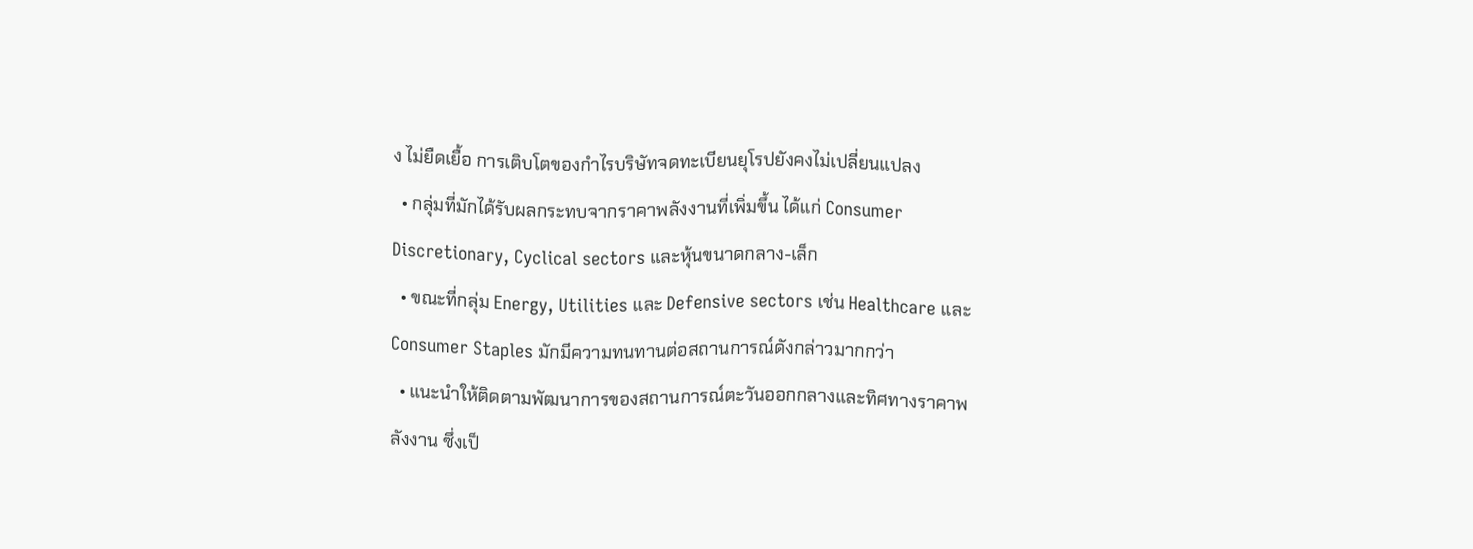ง ไม่ยืดเยื้อ การเติบโตของกำไรบริษัทจดทะเบียนยุโรปยังคงไม่เปลี่ยนแปลง
  • กลุ่มที่มักได้รับผลกระทบจากราคาพลังงานที่เพิ่มขึ้น ได้แก่ Consumer Discretionary, Cyclical sectors และหุ้นขนาดกลาง-เล็ก
  • ขณะที่กลุ่ม Energy, Utilities และ Defensive sectors เช่น Healthcare และ Consumer Staples มักมีความทนทานต่อสถานการณ์ดังกล่าวมากกว่า
  • แนะนำให้ติดตามพัฒนาการของสถานการณ์ตะวันออกกลางและทิศทางราคาพลังงาน ซึ่งเป็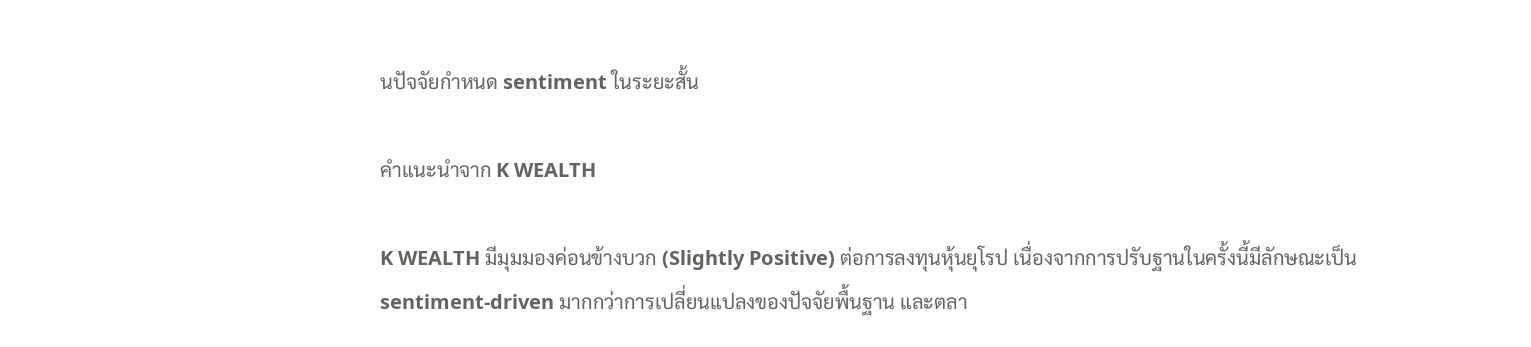นปัจจัยกำหนด sentiment ในระยะสั้น

คำแนะนำจาก K WEALTH

K WEALTH มีมุมมองค่อนข้างบวก (Slightly Positive) ต่อการลงทุนหุ้นยุโรป เนื่องจากการปรับฐานในครั้งนี้มีลักษณะเป็น sentiment-driven มากกว่าการเปลี่ยนแปลงของปัจจัยพื้นฐาน และตลา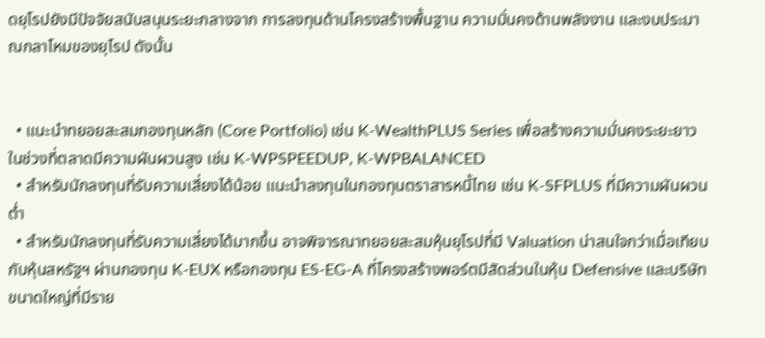ดยุโรปยังมีปัจจัยสนับสนุนระยะกลางจาก การลงทุนด้านโครงสร้างพื้นฐาน ความมั่นคงด้านพลังงาน และงบประมาณกลาโหมของยุโรป ดังนั้น


  • แนะนำทยอยสะสมกองทุนหลัก (Core Portfolio) เช่น K-WealthPLUS Series เพื่อสร้างความมั่นคงระยะยาวในช่วงที่ตลาดมีความผันผวนสูง เช่น K-WPSPEEDUP, K-WPBALANCED
  • สำหรับนักลงทุนที่รับความเสี่ยงได้น้อย แนะนำลงทุนในกองทุนตราสารหนี้ไทย เช่น K-SFPLUS ที่มีความผันผวนต่ำ
  • สำหรับนักลงทุนที่รับความเสี่ยงได้มากขึ้น อาจพิจารณาทยอยสะสมหุ้นยุโรปที่มี Valuation น่าสนใจกว่าเมื่อเทียบกับหุ้นสหรัฐฯ ผ่านกองทุน K-EUX หรือกองทุน ES-EG-A ที่โครงสร้างพอร์ตมีสัดส่วนในหุ้น Defensive และบริษัทขนาดใหญ่ที่มีราย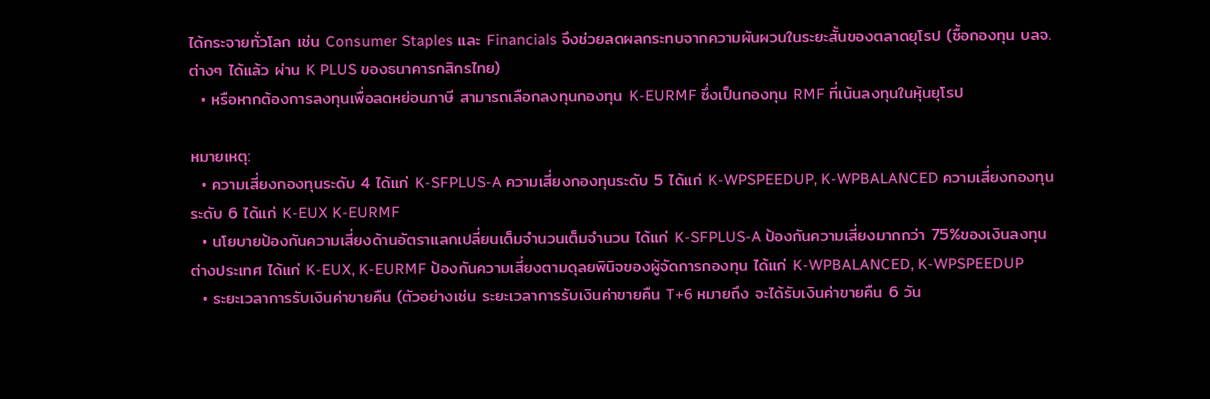ได้กระจายทั่วโลก เช่น Consumer Staples และ Financials จึงช่วยลดผลกระทบจากความผันผวนในระยะสั้นของตลาดยุโรป (ซื้อกองทุน บลจ. ต่างๆ ได้แล้ว ผ่าน K PLUS ของธนาคารกสิกรไทย)
  • หรือหากต้องการลงทุนเพื่อลดหย่อนภาษี สามารถเลือกลงทุนกองทุน K-EURMF ซึ่งเป็นกองทุน RMF ที่เน้นลงทุนในหุ้นยุโรป

หมายเหตุ:
  • ความเสี่ยงกองทุนระดับ 4 ได้แก่ K-SFPLUS-A ความเสี่ยงกองทุนระดับ 5 ได้แก่ K-WPSPEEDUP, K-WPBALANCED ความเสี่ยงกองทุนระดับ 6 ได้แก่ K-EUX K-EURMF
  • นโยบายป้องกันความเสี่ยงด้านอัตราแลกเปลี่ยนเต็มจำนวนเต็มจำนวน ได้แก่ K-SFPLUS-A ป้องกันความเสี่ยงมากกว่า 75%ของเงินลงทุนต่างประเทศ ได้แก่ K-EUX, K-EURMF ป้องกันความเสี่ยงตามดุลยพินิจของผู้จัดการกองทุน ได้แก่ K-WPBALANCED, K-WPSPEEDUP
  • ระยะเวลาการรับเงินค่าขายคืน (ตัวอย่างเช่น ระยะเวลาการรับเงินค่าขายคืน T+6 หมายถึง จะได้รับเงินค่าขายคืน 6 วัน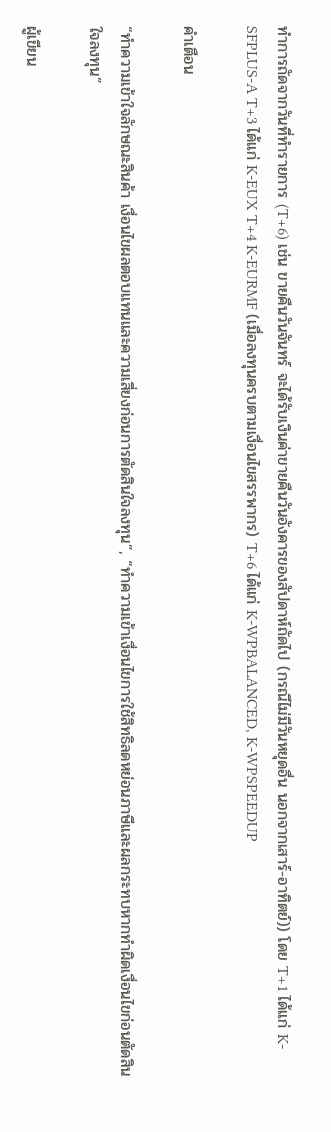ทำการถัดจากวันที่ทำรายการ (T+6) เช่น ขายคืนวันจันทร์ จะได้รับเงินค่าขายคืนวันอังคารของสัปดาห์ถัดไป (กรณีไม่มีวันหยุดอื่น นอกจากเสาร์-อาทิตย์)) โดย T+1 ได้แก่ K-SFPLUS-A T+3 ได้แก่ K-EUX T+4 K-EURMF (เมื่อลงทุนครบตามเงื่อนไขสรรพากร) T+6 ได้แก่ K-WPBALANCED, K-WPSPEEDUP

คำเตือน

“ทำความเข้าใจลักษณะสินค้า เงื่อนไขผลตอบแทนและความเสี่ยงก่อนการตัดสินใจลงทุน”, “ทำความเข้าเงื่อนไขการใช้สิทธิลดหย่อนภาษีและผลกระทบหากทำผิดเงื่อนไขก่อนตัดสินใจลงทุน”

ผู้เขียน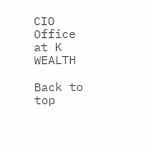CIO Office at K WEALTH

Back to top